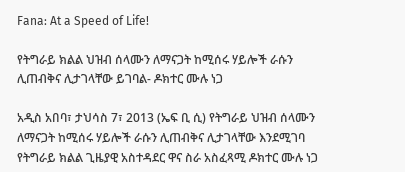Fana: At a Speed of Life!

የትግራይ ክልል ህዝብ ሰላሙን ለማናጋት ከሚሰሩ ሃይሎች ራሱን ሊጠብቅና ሊታገላቸው ይገባል- ዶክተር ሙሉ ነጋ

አዲስ አበባ፣ ታህሳስ 7፣ 2013 (ኤፍ ቢ ሲ) የትግራይ ህዝብ ሰላሙን ለማናጋት ከሚሰሩ ሃይሎች ራሱን ሊጠብቅና ሊታገላቸው እንደሚገባ የትግራይ ክልል ጊዜያዊ አስተዳደር ዋና ስራ አስፈጻሚ ዶክተር ሙሉ ነጋ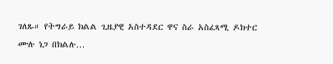ገለጹ። የትግራይ ክልል ጊዜያዊ አስተዳደር ዋና ስራ አስፈጻሚ ዶክተር ሙሉ ነጋ በክልሉ…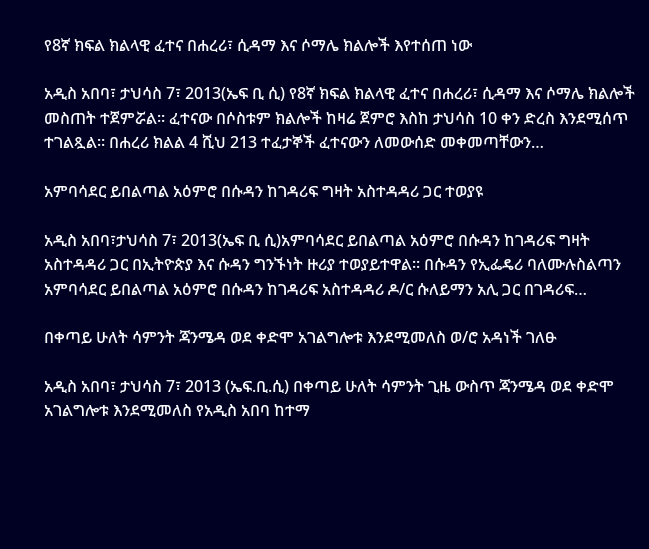የ8ኛ ክፍል ክልላዊ ፈተና በሐረሪ፣ ሲዳማ እና ሶማሌ ክልሎች እየተሰጠ ነው

አዲስ አበባ፣ ታህሳስ 7፣ 2013(ኤፍ ቢ ሲ) የ8ኛ ክፍል ክልላዊ ፈተና በሐረሪ፣ ሲዳማ እና ሶማሌ ክልሎች መስጠት ተጀምሯል። ፈተናው በሶስቱም ክልሎች ከዛሬ ጀምሮ እስከ ታህሳስ 10 ቀን ድረስ እንደሚሰጥ ተገልጿል። በሐረሪ ክልል 4 ሺህ 213 ተፈታኞች ፈተናውን ለመውሰድ መቀመጣቸውን…

አምባሳደር ይበልጣል አዕምሮ በሱዳን ከገዳሪፍ ግዛት አስተዳዳሪ ጋር ተወያዩ

አዲስ አበባ፣ታህሳስ 7፣ 2013(ኤፍ ቢ ሲ)አምባሳደር ይበልጣል አዕምሮ በሱዳን ከገዳሪፍ ግዛት አስተዳዳሪ ጋር በኢትዮጵያ እና ሱዳን ግንኙነት ዙሪያ ተወያይተዋል፡፡ በሱዳን የኢፌዴሪ ባለሙሉስልጣን አምባሳደር ይበልጣል አዕምሮ በሱዳን ከገዳሪፍ አስተዳዳሪ ዶ/ር ሱለይማን አሊ ጋር በገዳሪፍ…

በቀጣይ ሁለት ሳምንት ጃንሜዳ ወደ ቀድሞ አገልግሎቱ እንደሚመለስ ወ/ሮ አዳነች ገለፁ

አዲስ አበባ፣ ታህሳስ 7፣ 2013 (ኤፍ.ቢ.ሲ) በቀጣይ ሁለት ሳምንት ጊዜ ውስጥ ጃንሜዳ ወደ ቀድሞ አገልግሎቱ እንደሚመለስ የአዲስ አበባ ከተማ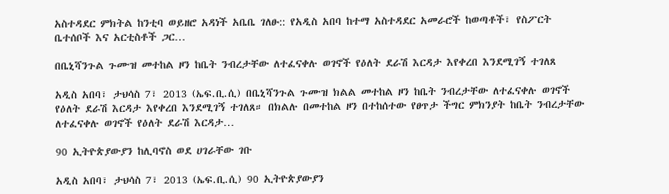አስተዳደር ምክትል ከንቲባ ወይዘሮ አዳነች አቤቤ ገለፁ:: የአዲስ አበባ ከተማ አስተዳደር አመራሮች ከወጣቶች፣ የስፖርት ቤተሰቦች እና አርቲስቶች ጋር…

በቤኒሻንጉል ጉሙዝ መተከል ዞን ከቤት ንብረታቸው ለተፈናቀሉ ወገኖች የዕለት ደራሽ እርዳታ እየቀረበ እንደሚገኝ ተገለጸ

አዲስ አበባ፣ ታህሳስ 7፣ 2013 (ኤፍ.ቢ.ሲ) በቤኒሻንጉል ጉሙዝ ክልል መተከል ዞን ከቤት ንብረታቸው ለተፈናቀሉ ወገኖች የዕለት ደራሽ እርዳታ እየቀረበ እንደሚገኝ ተገለጸ። በክልሉ በመተከል ዞን በተከሰተው የፀጥታ ችግር ምክንያት ከቤት ንብረታቸው ለተፈናቀሉ ወገኖች የዕለት ደራሽ እርዳታ…

90 ኢትዮጵያውያን ከሊባኖስ ወደ ሀገራቸው ገቡ

አዲስ አበባ፣ ታህሳስ 7፣ 2013 (ኤፍ.ቢ.ሲ) 90 ኢትዮጵያውያን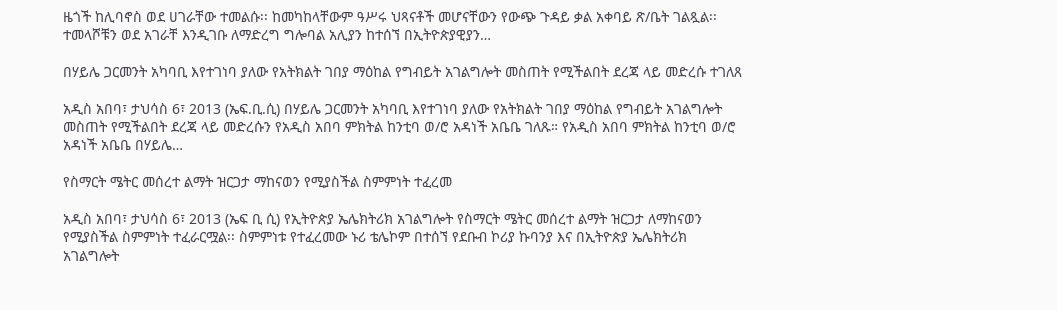ዜጎች ከሊባኖስ ወደ ሀገራቸው ተመልሱ፡፡ ከመካከላቸውም ዓሥሩ ህጻናቶች መሆናቸውን የውጭ ጉዳይ ቃል አቀባይ ጽ/ቤት ገልጿል፡፡ ተመላሾቹን ወደ አገራቸ እንዲገቡ ለማድረግ ግሎባል አሊያን ከተሰኘ በኢትዮጵያዊያን…

በሃይሌ ጋርመንት አካባቢ እየተገነባ ያለው የአትክልት ገበያ ማዕከል የግብይት አገልግሎት መስጠት የሚችልበት ደረጃ ላይ መድረሱ ተገለጸ

አዲስ አበባ፣ ታህሳስ 6፣ 2013 (ኤፍ.ቢ.ሲ) በሃይሌ ጋርመንት አካባቢ እየተገነባ ያለው የአትክልት ገበያ ማዕከል የግብይት አገልግሎት መስጠት የሚችልበት ደረጃ ላይ መድረሱን የአዲስ አበባ ምክትል ከንቲባ ወ/ሮ አዳነች አቤቤ ገለጹ። የአዲስ አበባ ምክትል ከንቲባ ወ/ሮ አዳነች አቤቤ በሃይሌ…

የስማርት ሜትር መሰረተ ልማት ዝርጋታ ማከናወን የሚያስችል ስምምነት ተፈረመ

አዲስ አበባ፣ ታህሳስ 6፣ 2013 (ኤፍ ቢ ሲ) የኢትዮጵያ ኤሌክትሪክ አገልግሎት የስማርት ሜትር መሰረተ ልማት ዝርጋታ ለማከናወን የሚያስችል ስምምነት ተፈራርሟል፡፡ ስምምነቱ የተፈረመው ኑሪ ቴሌኮም በተሰኘ የደቡብ ኮሪያ ኩባንያ እና በኢትዮጵያ ኤሌክትሪክ አገልግሎት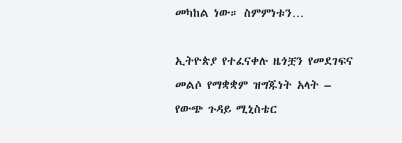መካከል ነው። ስምምነቱን…

ኢትዮጵያ የተፈናቀሉ ዜጎቿን የመደገፍና መልሶ የማቋቋም ዝግጁነት አላት – የውጭ ጉዳይ ሚኒስቴር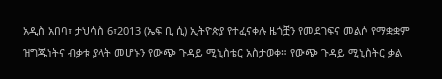አዲስ አበባ፣ ታህሳስ 6፣2013 (ኤፍ ቢ ሲ) ኢትዮጵያ የተፈናቀሉ ዜጎቿን የመደገፍና መልሶ የማቋቋም ዝግጁነትና ብቃቱ ያላት መሆኑን የውጭ ጉዳይ ሚኒስቴር አስታወቀ። የውጭ ጉዳይ ሚኒስትር ቃል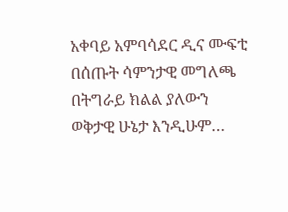አቀባይ አምባሳደር ዲና ሙፍቲ በሰጡት ሳምንታዊ መግለጫ በትግራይ ክልል ያለውን ወቅታዊ ሁኔታ እንዲሁም…